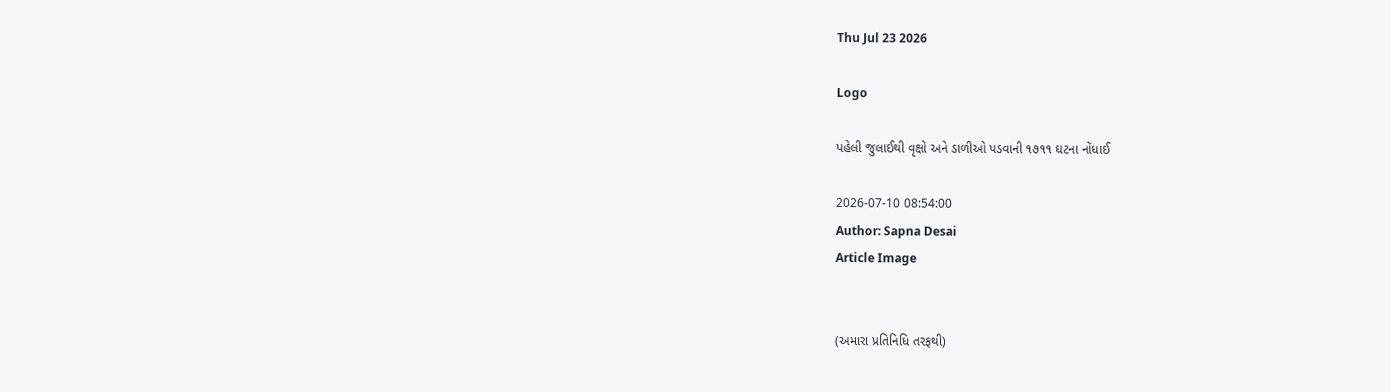Thu Jul 23 2026

Logo

પહેલી જુલાઈથી વૃક્ષો અને ડાળીઓ પડવાની ૧૭૧૧ ઘટના નોંધાઈ

2026-07-10 08:54:00
Author: Sapna Desai
Article Image


(અમારા પ્રતિનિધિ તરફથી)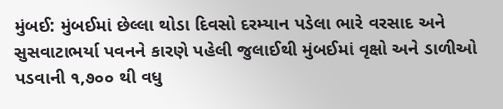મુંબઈ: મુંબઈમાં છેલ્લા થોડા દિવસો દરમ્યાન પડેલા ભારે વરસાદ અને સુસવાટાભર્યા પવનને કારણે પહેલી જુલાઈથી મુંબઈમાં વૃક્ષો અને ડાળીઓ પડવાની ૧,૭૦૦ થી વધુ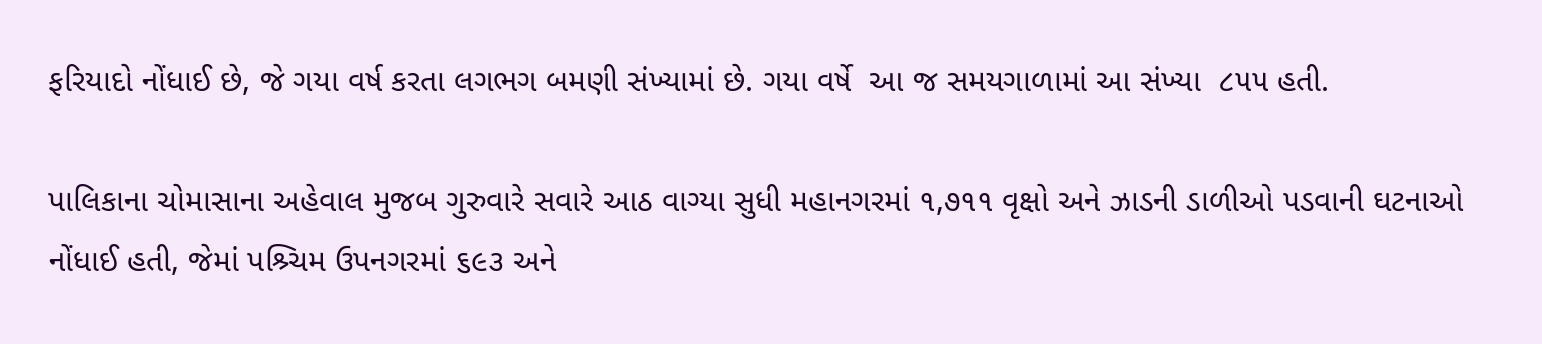ફરિયાદો નોંધાઈ છે, જે ગયા વર્ષ કરતા લગભગ બમણી સંખ્યામાં છે. ગયા વર્ષે  આ જ સમયગાળામાં આ સંખ્યા  ૮૫૫ હતી.

પાલિકાના ચોમાસાના અહેવાલ મુજબ ગુરુવારે સવારે આઠ વાગ્યા સુધી મહાનગરમાં ૧,૭૧૧ વૃક્ષો અને ઝાડની ડાળીઓ પડવાની ઘટનાઓ નોંધાઈ હતી, જેમાં પશ્ર્ચિમ ઉપનગરમાં ૬૯૩ અને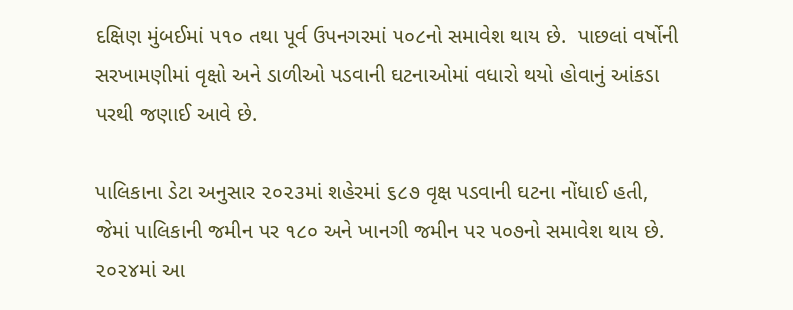દક્ષિણ મુંબઈમાં ૫૧૦ તથા પૂર્વ ઉપનગરમાં ૫૦૮નો સમાવેશ થાય છે.  પાછલાં વર્ષોની સરખામણીમાં વૃક્ષો અને ડાળીઓ પડવાની ઘટનાઓમાં વધારો થયો હોવાનું આંકડા પરથી જણાઈ આવે છે.

પાલિકાના ડેટા અનુસાર ૨૦૨૩માં શહેરમાં ૬૮૭ વૃક્ષ પડવાની ઘટના નોંધાઈ હતી, જેમાં પાલિકાની જમીન પર ૧૮૦ અને ખાનગી જમીન પર ૫૦૭નો સમાવેશ થાય છે. ૨૦૨૪માં આ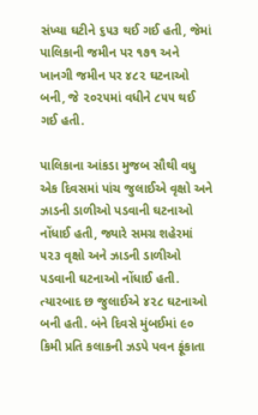સંખ્યા ઘટીને ૬૫૩ થઈ ગઈ હતી, જેમાં પાલિકાની જમીન પર ૧૭૧ અને ખાનગી જમીન પર ૪૮૨ ઘટનાઓ બની, જે ૨૦૨૫માં વધીને ૮૫૫ થઈ ગઈ હતી.

પાલિકાના આંકડા મુજબ સૌથી વધુ એક દિવસમાં પાંચ જુલાઈએ વૃક્ષો અને ઝાડની ડાળીઓ પડવાની ઘટનાઓ નોંધાઈ હતી, જ્યારે સમગ્ર શહેરમાં ૫૨૩ વૃક્ષો અને ઝાડની ડાળીઓ પડવાની ઘટનાઓ નોંધાઈ હતી. ત્યારબાદ છ જુલાઈએ ૪૨૮ ઘટનાઓ બની હતી. બંને દિવસે મુંબઈમાં ૯૦ કિમી પ્રતિ કલાકની ઝડપે પવન ફૂંકાતા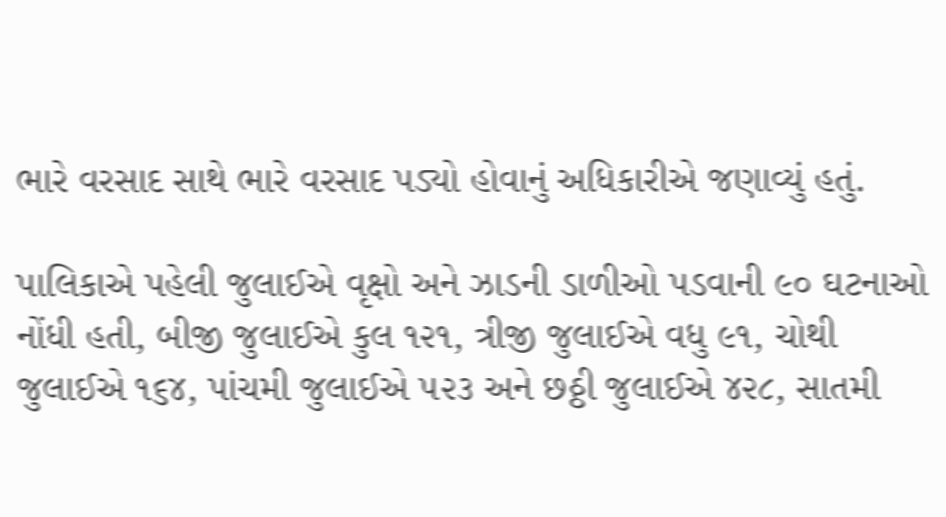ભારે વરસાદ સાથે ભારે વરસાદ પડ્યો હોવાનું અધિકારીએ જણાવ્યું હતું.

પાલિકાએ પહેલી જુલાઈએ વૃક્ષો અને ઝાડની ડાળીઓ પડવાની ૯૦ ઘટનાઓ નોંધી હતી, બીજી જુલાઈએ કુલ ૧૨૧, ત્રીજી જુલાઈએ વધુ ૯૧, ચોથી જુલાઈએ ૧૬૪, પાંચમી જુલાઈએ ૫૨૩ અને છઠ્ઠી જુલાઈએ ૪૨૮, સાતમી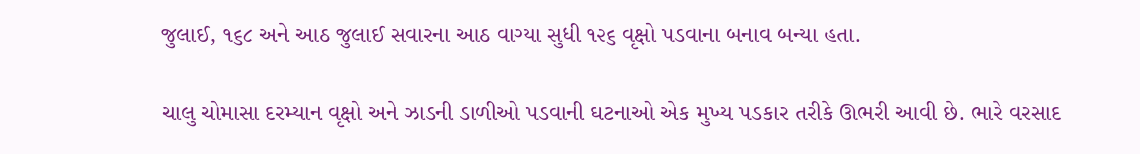જુલાઈ, ૧૬૮ અને આઠ જુલાઈ સવારના આઠ વાગ્યા સુધી ૧૨૬ વૃક્ષો પડવાના બનાવ બન્યા હતા.

ચાલુ ચોમાસા દરમ્યાન વૃક્ષો અને ઝાડની ડાળીઓ પડવાની ઘટનાઓ એક મુખ્ય પડકાર તરીકે ઊભરી આવી છે. ભારે વરસાદ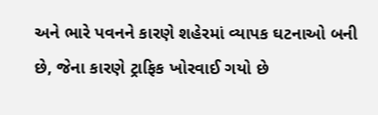અને ભારે પવનને કારણે શહેરમાં વ્યાપક ઘટનાઓ બની છે, જેના કારણે ટ્રાફિક ખોરવાઈ ગયો છે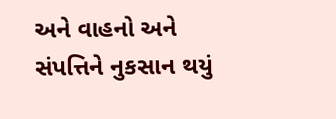અને વાહનો અને સંપત્તિને નુકસાન થયું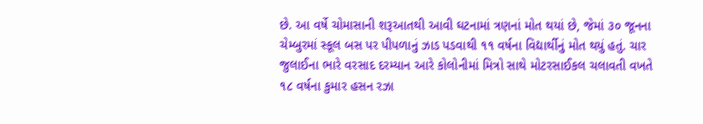છે. આ વર્ષે ચોમાસાની શરૂઆતથી આવી ઘટનામાં ત્રણનાં મોત થયાં છે, જેમાં ૩૦ જૂનના ચેમ્બુરમાં સ્કૂલ બસ પર પીપળાનું ઝાડ પડવાથી ૧૧ વર્ષના વિદ્યાર્થીનું મોત થયું હતું. ચાર જુલાઈના ભારે વરસાદ દરમ્યાન આરે કોલોનીમાં મિત્રો સાથે મોટરસાઈકલ ચલાવતી વખતે ૧૮ વર્ષના કુમાર હસન રઝા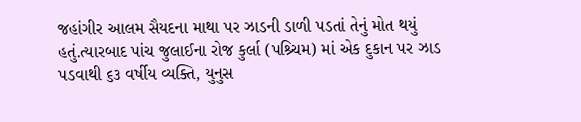જહાંગીર આલમ સૈયદના માથા પર ઝાડની ડાળી પડતાં તેનું મોત થયું હતું.ત્યારબાદ પાંચ જુલાઈના રોજ કુર્લા (પશ્ર્ચિમ) માં એક દુકાન પર ઝાડ પડવાથી ૬૩ વર્ષીય વ્યક્તિ, યુનુસ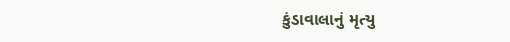કુંડાવાલાનું મૃત્યુ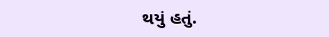થયું હતું.